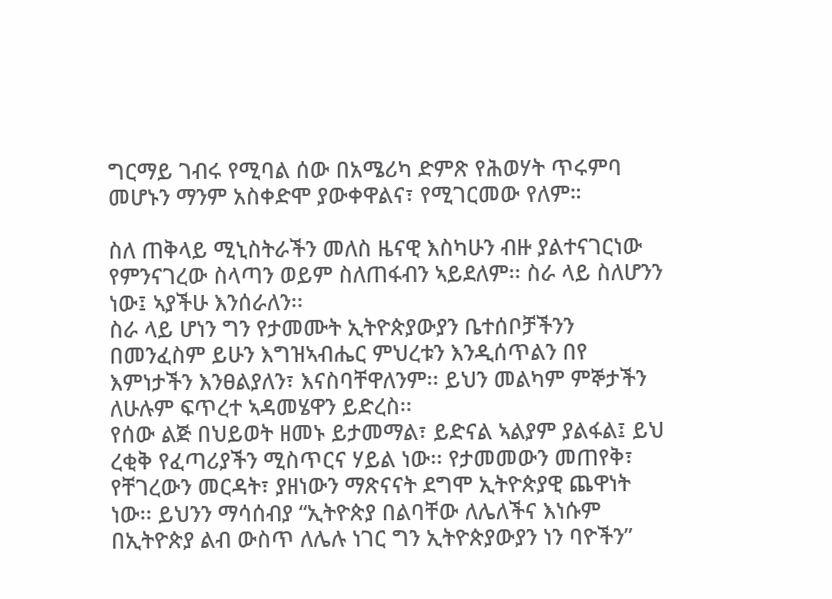ግርማይ ገብሩ የሚባል ሰው በአሜሪካ ድምጽ የሕወሃት ጥሩምባ መሆኑን ማንም አስቀድሞ ያውቀዋልና፣ የሚገርመው የለም።

ስለ ጠቅላይ ሚኒስትራችን መለስ ዜናዊ እስካሁን ብዙ ያልተናገርነው የምንናገረው ስላጣን ወይም ስለጠፋብን ኣይደለም፡፡ ስራ ላይ ስለሆንን ነው፤ ኣያችሁ እንሰራለን፡፡
ስራ ላይ ሆነን ግን የታመሙት ኢትዮጵያውያን ቤተሰቦቻችንን በመንፈስም ይሁን እግዝኣብሔር ምህረቱን እንዲሰጥልን በየ እምነታችን እንፀልያለን፣ እናስባቸዋለንም፡፡ ይህን መልካም ምኞታችን ለሁሉም ፍጥረተ ኣዳመሄዋን ይድረስ፡፡
የሰው ልጅ በህይወት ዘመኑ ይታመማል፣ ይድናል ኣልያም ያልፋል፤ ይህ ረቂቅ የፈጣሪያችን ሚስጥርና ሃይል ነው፡፡ የታመመውን መጠየቅ፣ የቸገረውን መርዳት፣ ያዘነውን ማጽናናት ደግሞ ኢትዮጵያዊ ጨዋነት ነው፡፡ ይህንን ማሳሰብያ “ኢትዮጵያ በልባቸው ለሌለችና እነሱም በኢትዮጵያ ልብ ውስጥ ለሌሉ ነገር ግን ኢትዮጵያውያን ነን ባዮችን”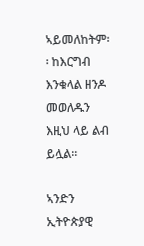ኣይመለከትም፡፡ ከእርግብ እንቁላል ዘንዶ መወለዱን እዚህ ላይ ልብ ይሏል፡፡

ኣንድን ኢትዮጵያዊ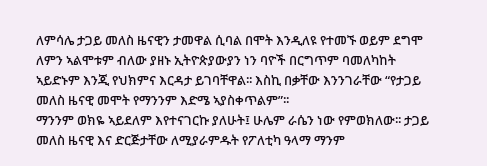ለምሳሌ ታጋይ መለስ ዜናዊን ታመዋል ሲባል በሞት እንዲለዩ የተመኙ ወይም ደግሞ ለምን ኣልሞቱም ብለው ያዘኑ ኢትዮጵያውያን ነን ባዮች በርግጥም ባመለካከት ኣይድኑም እንጂ የህክምና እርዳታ ይገባቸዋል፡፡ እስኪ በቃቸው እንንገራቸው “የታጋይ መለስ ዜናዊ መሞት የማንንም እድሜ ኣያስቀጥልም”፡፡
ማንንም ወክዬ ኣይደለም እየተናገርኩ ያለሁት፤ ሁሌም ራሴን ነው የምወክለው፡፡ ታጋይ መለስ ዜናዊ እና ድርጅታቸው ለሚያራምዱት የፖለቲካ ዓላማ ማንም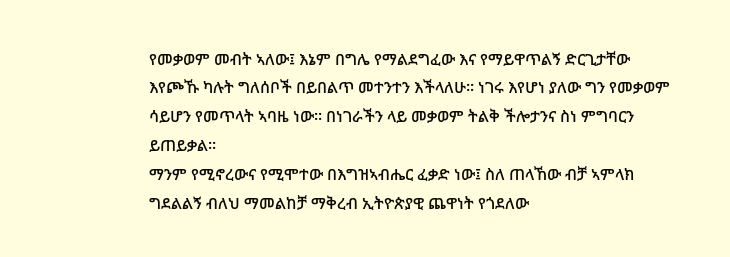የመቃወም መብት ኣለው፤ እኔም በግሌ የማልደግፈው እና የማይዋጥልኝ ድርጊታቸው እየጮኹ ካሉት ግለሰቦች በይበልጥ መተንተን እችላለሁ፡፡ ነገሩ እየሆነ ያለው ግን የመቃወም ሳይሆን የመጥላት ኣባዜ ነው፡፡ በነገራችን ላይ መቃወም ትልቅ ችሎታንና ስነ ምግባርን ይጠይቃል፡፡
ማንም የሚኖረውና የሚሞተው በእግዝኣብሔር ፈቃድ ነው፤ ስለ ጠላኸው ብቻ ኣምላክ ግደልልኝ ብለህ ማመልከቻ ማቅረብ ኢትዮጵያዊ ጨዋነት የጎደለው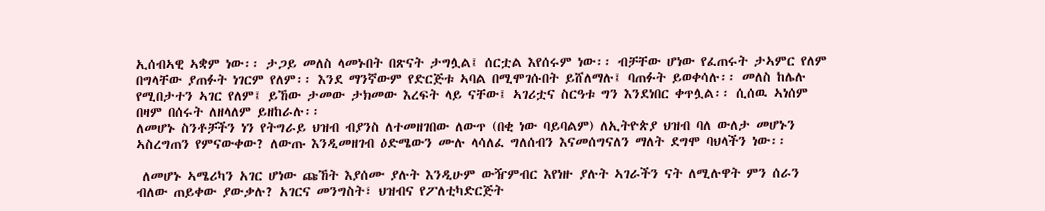ኢሰብኣዊ ኣቋም ነው፡፡ ታጋይ መለስ ላመኑበት በጽናት ታግሏል፤ ሰርቷል እየሰሩም ነው፡፡ ብቻቸው ሆነው የፈጠሩት ታኣምር የለም በግላቸው ያጠፉት ነገርም የለም፡፡ እንደ ማንኛውም የድርጅቱ ኣባል በሚሞገሱበት ይሸለማሉ፤ ባጠፉት ይወቀሳሉ፡፡ መለስ ከሌሉ የሚበታተን ኣገር የለም፤ ይኸው ታመው ታክመው እረፍት ላይ ናቸው፤ ኣገሪቷና ስርዓቱ ግን እንደነበር ቀጥሏል፡፡ ሲሰዉ ኣነሰም በዛም በሰሩት ለዘላለም ይዘከራሉ፡፡
ለመሆኑ ስንቶቻችን ነን የትግራይ ህዝብ ብያንስ ለተመዘገበው ለውጥ (በቂ ነው ባይባልም) ለኢትዮጵያ ህዝብ ባለ ውለታ መሆኑን ኣስረግጠን የምናውቀው? ለውጡ እንዲመዘገብ ዕድሜውን ሙሉ ላሳለፈ ግለሰብን እናመሰግናለን ማለት ደግሞ ባህላችን ነው፡፡

 ለመሆኑ ኣሜሪካን አገር ሆነው ጩኸት እያሰሙ ያሉት እንዲሁም ውዥምብር እየነዙ ያሉት ኣገራችን ናት ለሚሉዋት ምን ሰራን ብለው ጠይቀው ያውቃሉ? አገርና መንግስት፣ ህዝብና የፖለቲካድርጅት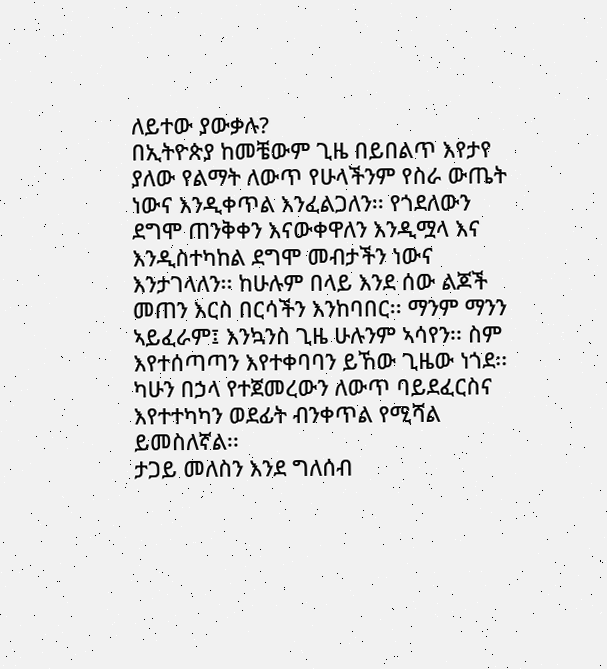ለይተው ያውቃሉ?
በኢትዮጵያ ከመቼውም ጊዜ በይበልጥ እየታየ ያለው የልማት ለውጥ የሁላችንም የስራ ውጤት ነውና እንዲቀጥል እንፈልጋለን፡፡ የጎደለውን ደግሞ ጠንቅቀን እናውቀዋለን እንዲሟላ እና እንዲስተካከል ደግሞ መብታችን ነውና እንታገላለን፡፡ ከሁሉም በላይ እንደ ሰው ልጆች መጠን እርስ በርሳችን እንከባበር፡፡ ማንም ማንን ኣይፈራም፤ እንኳንስ ጊዜ ሁሉንም ኣሳየን፡፡ ስም እየተሰጣጣን እየተቀባባን ይኸው ጊዜው ነጎደ፡፡ ካሁን በኃላ የተጀመረውን ለውጥ ባይደፈርስና እየተተካካን ወደፊት ብንቀጥል የሚሻል ይመስለኛል፡፡
ታጋይ መለስን እንደ ግለሰብ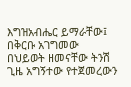እግዝአብሔር ይማራቸው፤ በቅርቡ አገግመው በህይወት ዘመናቸው ትንሽ ጊዜ አግኝተው የተጀመረውን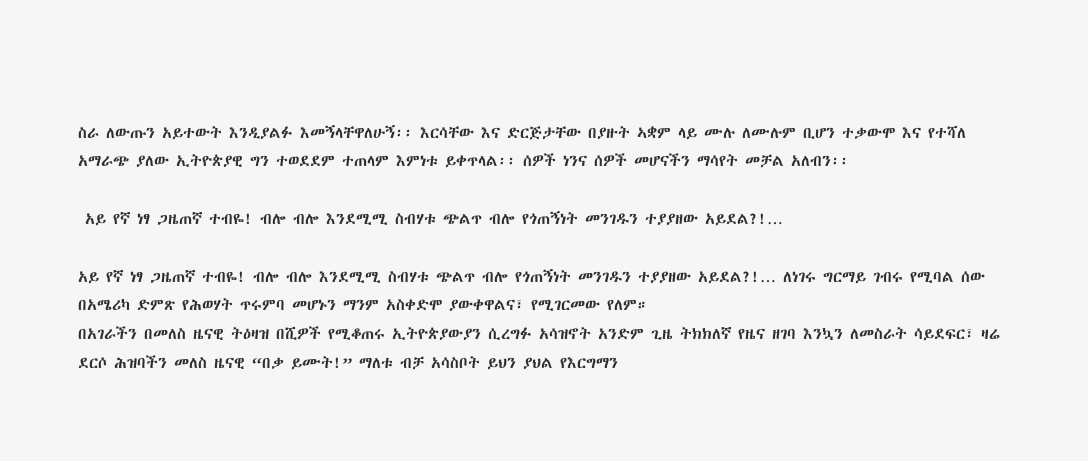ስራ ለውጡን አይተውት እንዲያልፉ እመኝላቸዋለሁኝ፡፡ እርሳቸው እና ድርጅታቸው በያዙት ኣቋም ላይ ሙሉ ለሙሉም ቢሆን ተቃውሞ እና የተሻለ አማራጭ ያለው ኢትዮጵያዊ ግን ተወደደም ተጠላም እምነቱ ይቀጥላል፡፡ ሰዎች ነንና ሰዎች መሆናችን ማሳየት መቻል አለብን፡፡

 አይ የኛ ነፃ ጋዜጠኛ ተብዬ! ብሎ ብሎ እንደሚሚ ስብሃቱ ጭልጥ ብሎ የጎጠኝነት መንገዱን ተያያዘው አይደል?!…

አይ የኛ ነፃ ጋዜጠኛ ተብዬ! ብሎ ብሎ እንደሚሚ ስብሃቱ ጭልጥ ብሎ የጎጠኝነት መንገዱን ተያያዘው አይደል?!… ለነገሩ ግርማይ ገብሩ የሚባል ሰው በአሜሪካ ድምጽ የሕወሃት ጥሩምባ መሆኑን ማንም አስቀድሞ ያውቀዋልና፣ የሚገርመው የለም።
በአገራችን በመለስ ዜናዊ ትዕዛዝ በሺዎች የሚቆጠሩ ኢትዮጵያውያን ሲረግፉ አሳዝኖት አንድም ጊዜ ትክክለኛ የዜና ዘገባ እንኳን ለመስራት ሳይደፍር፣ ዛሬ ደርሶ ሕዝባችን መለስ ዜናዊ “በቃ ይሙት!” ማለቱ ብቻ አሳስቦት ይህን ያህል የእርግማን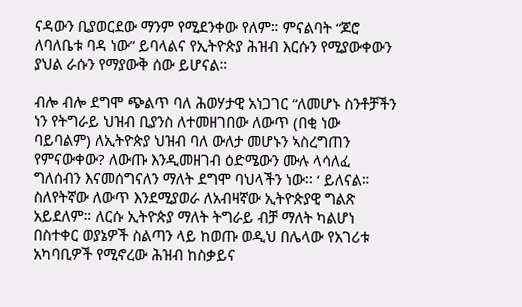ናዳውን ቢያወርደው ማንም የሚደንቀው የለም። ምናልባት “ጆሮ ለባለቤቱ ባዳ ነው” ይባላልና የኢትዮጵያ ሕዝብ እርሱን የሚያውቀውን ያህል ራሱን የማያውቅ ሰው ይሆናል።

ብሎ ብሎ ደግሞ ጭልጥ ባለ ሕወሃታዊ አነጋገር “ለመሆኑ ስንቶቻችን ነን የትግራይ ህዝብ ቢያንስ ለተመዘገበው ለውጥ (በቂ ነው ባይባልም) ለኢትዮጵያ ህዝብ ባለ ውለታ መሆኑን ኣስረግጠን የምናውቀው? ለውጡ እንዲመዘገብ ዕድሜውን ሙሉ ላሳለፈ ግለሰብን እናመሰግናለን ማለት ደግሞ ባህላችን ነው፡፡ ‘ ይለናል።
ስለየትኛው ለውጥ እንደሚያወራ ለአብዛኛው ኢትዮጵያዊ ግልጽ አይደለም። ለርሱ ኢትዮጵያ ማለት ትግራይ ብቻ ማለት ካልሆነ በስተቀር ወያኔዎች ስልጣን ላይ ከወጡ ወዲህ በሌላው የአገሪቱ አካባቢዎች የሚኖረው ሕዝብ ከስቃይና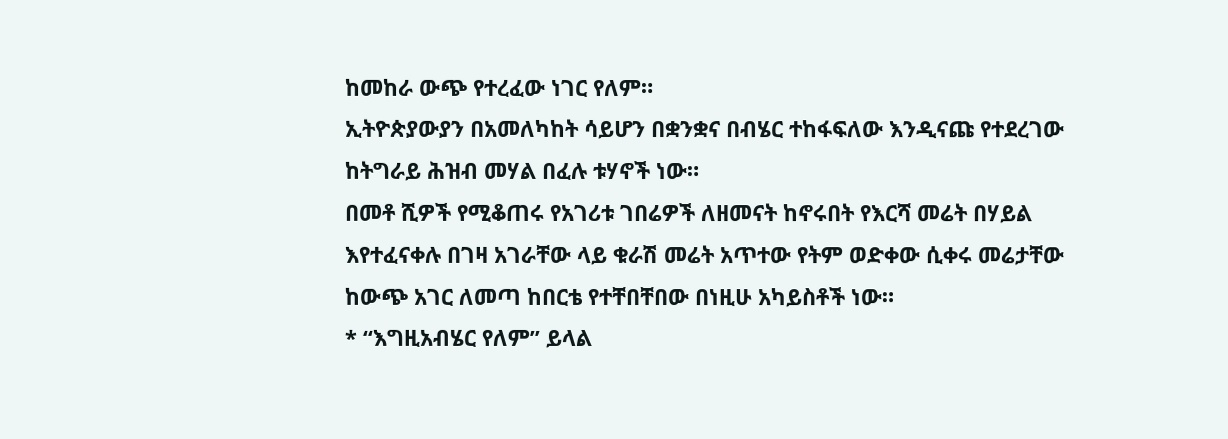ከመከራ ውጭ የተረፈው ነገር የለም።
ኢትዮጵያውያን በአመለካከት ሳይሆን በቋንቋና በብሄር ተከፋፍለው እንዲናጩ የተደረገው ከትግራይ ሕዝብ መሃል በፈሉ ቱሃኖች ነው።
በመቶ ሺዎች የሚቆጠሩ የአገሪቱ ገበሬዎች ለዘመናት ከኖሩበት የእርሻ መሬት በሃይል እየተፈናቀሉ በገዛ አገራቸው ላይ ቁራሽ መሬት አጥተው የትም ወድቀው ሲቀሩ መሬታቸው ከውጭ አገር ለመጣ ከበርቴ የተቸበቸበው በነዚሁ አካይስቶች ነው።
* “እግዚአብሄር የለም” ይላል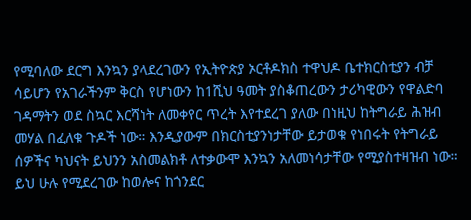የሚባለው ደርግ እንኳን ያላደረገውን የኢትዮጵያ ኦርቶዶክስ ተዋህዶ ቤተክርስቲያን ብቻ ሳይሆን የአገራችንም ቅርስ የሆነውን ከ1ሺህ ዓመት ያስቆጠረውን ታሪካዊውን የዋልድባ ገዳማትን ወደ ስኳር እርሻነት ለመቀየር ጥረት እየተደረገ ያለው በነዚህ ከትግራይ ሕዝብ መሃል በፈለቁ ጉዶች ነው። እንዲያውም በክርስቲያንነታቸው ይታወቁ የነበሩት የትግራይ ሰዎችና ካህናት ይህንን አስመልክቶ ለተቃውሞ እንኳን አለመነሳታቸው የሚያስተዛዝብ ነው። ይህ ሁሉ የሚደረገው ከወሎና ከጎንደር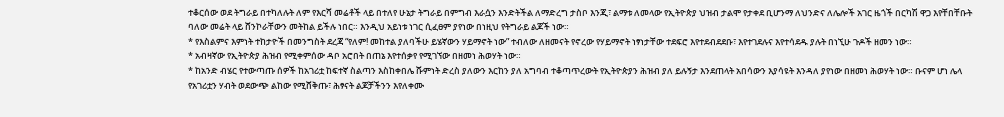ተቆርሰው ወደ ትግራይ በተካለሉት ለም የእርሻ መሬቶች ላይ በተለየ ሁኔታ ትግራይ በምግብ እራሷን እንድትችል ለማድረግ ታስቦ እንጂ፣ ልማቱ ለመላው የኢትዮጵያ ህዝብ ታልሞ የታቀደ ቢሆንማ ለህንድና ለሌሎች አገር ዜጎች በርካሽ ዋጋ እየቸበቸቡት ባለው መሬት ላይ ሸንኮራቸውን መትከል ይችሉ ነበር። እንዲህ አይነቱ ነገር ሲፈፀም ያየነው በነዚህ የትግራይ ልጆች ነው።
* የእስልምና እምነት ተከታዮች በመንግስት ደረጃ “የለም! መከተል ያለባችሁ ይሄኛውን ሃይማኖት ነው” ተብለው ለዘመናት የኖረው የሃይማኖት ነፃነታቸው ተደፍሮ እየተደብደደቡ፣ እየተገደሉና እየተሳደዱ ያሉት በነኚሁ ጉዶች ዘመን ነው።
* አብዛኛው የኢትዮጵያ ሕዝብ የሚቀምሰው ዳቦ አሮበት በጠኔ እየተሰቃየ የሚገኘው በዘመነ ሕወሃት ነው።
* ከአንድ ብሄር የተውጣጡ ሰዎች ከአገሪቷ ከፍተኛ ስልጣን እስከቀበሌ ሹምነት ድረስ ያለውን እርከን ያለ አግባብ ተቆጣጥረውት የኢትዮጵያን ሕዝብ ያለ ይሉኝታ እንደጠላት አበሳውን እያሳዩት እንዳለ ያየነው በዘመነ ሕወሃት ነው። ቡናም ሆነ ሌላ የአገሪቷን ሃብት ወደውጭ ልከው የሚሸቅጡ፣ ሕፃናት ልጆቻችንን እየለቀሙ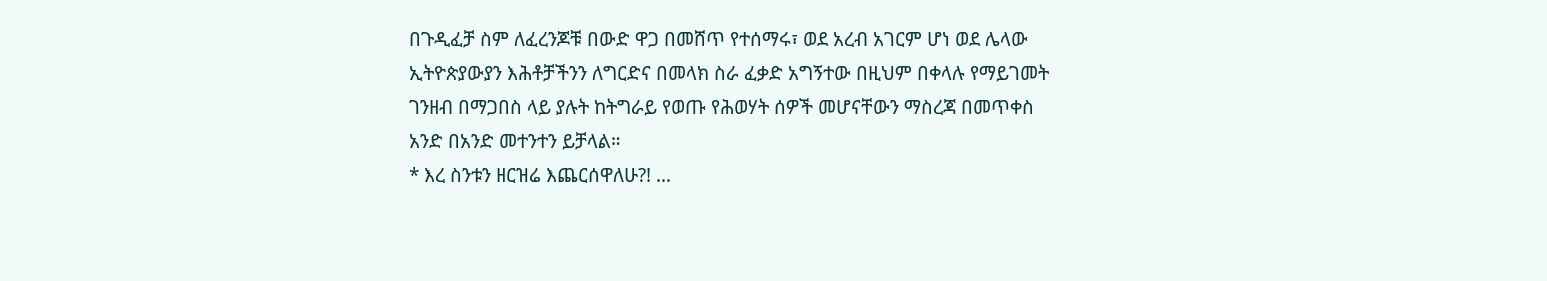በጉዲፈቻ ስም ለፈረንጆቹ በውድ ዋጋ በመሸጥ የተሰማሩ፣ ወደ አረብ አገርም ሆነ ወደ ሌላው ኢትዮጵያውያን እሕቶቻችንን ለግርድና በመላክ ስራ ፈቃድ አግኝተው በዚህም በቀላሉ የማይገመት ገንዘብ በማጋበስ ላይ ያሉት ከትግራይ የወጡ የሕወሃት ሰዎች መሆናቸውን ማስረጃ በመጥቀስ አንድ በአንድ መተንተን ይቻላል።
* እረ ስንቱን ዘርዝሬ እጨርሰዋለሁ?! …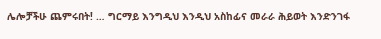ሌሎቻችሁ ጨምሩበት! … ግርማይ እንግዲህ እንዲህ አስከፊና መራራ ሕይወት እንድንገፋ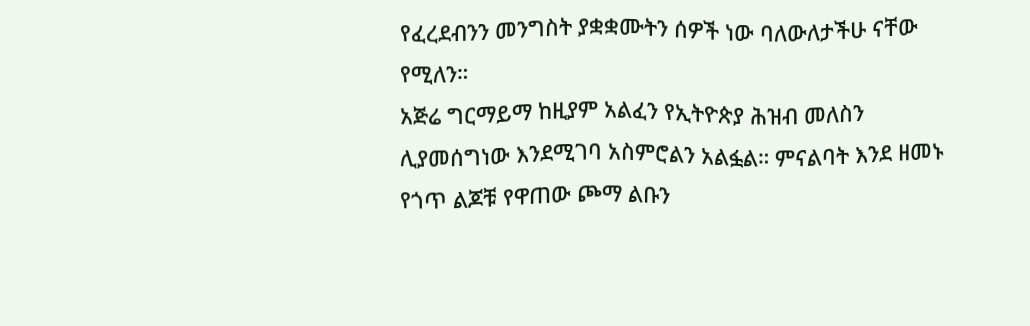የፈረደብንን መንግስት ያቋቋሙትን ሰዎች ነው ባለውለታችሁ ናቸው የሚለን።
አጅሬ ግርማይማ ከዚያም አልፈን የኢትዮጵያ ሕዝብ መለስን ሊያመሰግነው እንደሚገባ አስምሮልን አልፏል። ምናልባት እንደ ዘመኑ የጎጥ ልጆቹ የዋጠው ጮማ ልቡን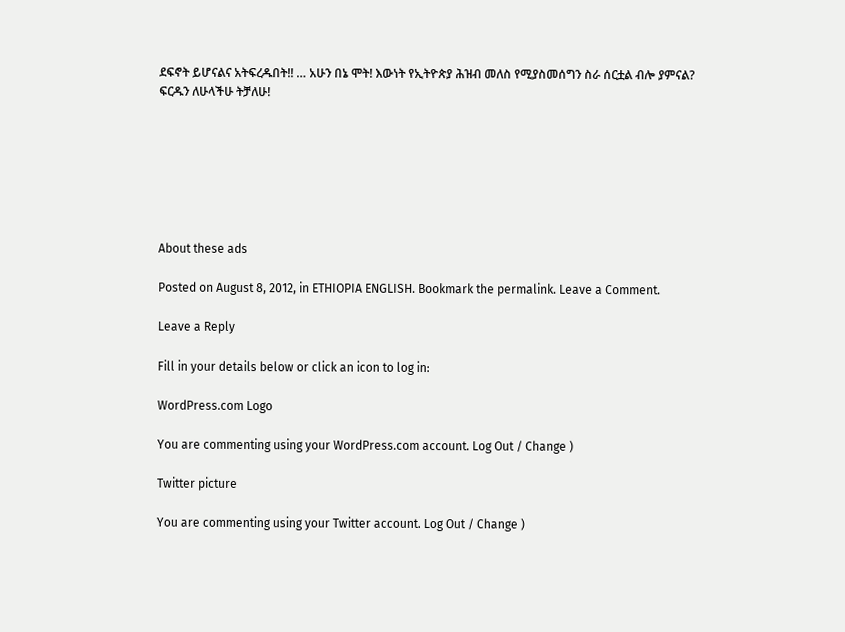ደፍኖት ይሆናልና አትፍረዱበት!! … አሁን በኔ ሞት! እውነት የኢትዮጵያ ሕዝብ መለስ የሚያስመሰግን ስራ ሰርቷል ብሎ ያምናል? ፍርዱን ለሁላችሁ ትቻለሁ!







About these ads

Posted on August 8, 2012, in ETHIOPIA ENGLISH. Bookmark the permalink. Leave a Comment.

Leave a Reply

Fill in your details below or click an icon to log in:

WordPress.com Logo

You are commenting using your WordPress.com account. Log Out / Change )

Twitter picture

You are commenting using your Twitter account. Log Out / Change )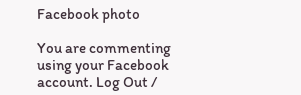Facebook photo

You are commenting using your Facebook account. Log Out /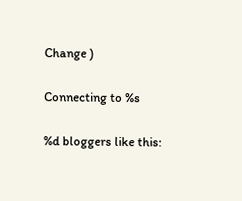Change )

Connecting to %s

%d bloggers like this: